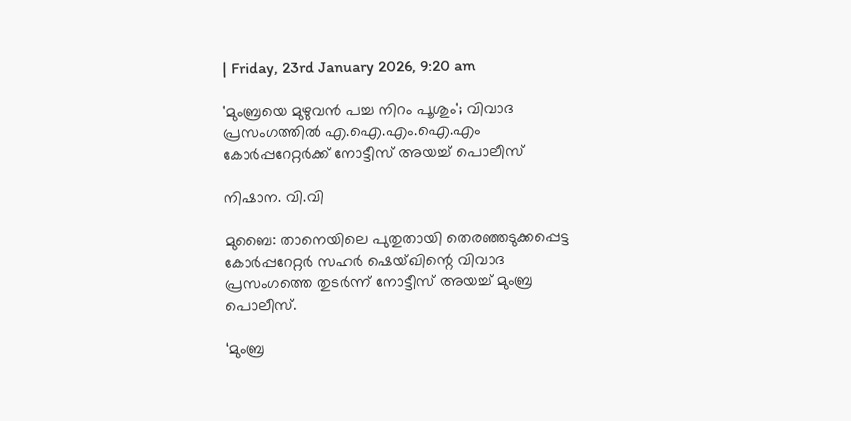| Friday, 23rd January 2026, 9:20 am

'മുംബ്രയെ മുഴുവന്‍ പച്ച നിറം പൂശും'; വിവാദ പ്രസംഗത്തില്‍ എ.ഐ.എം.ഐ.എം കോര്‍പ്പറേറ്റര്‍ക്ക് നോട്ടീസ് അയച്ച് പൊലീസ്

നിഷാന. വി.വി

മുബൈ: താനെയിലെ പുതുതായി തെരഞ്ഞടുക്കപ്പെട്ട കോര്‍പ്പറേറ്റര്‍ സഹര്‍ ഷെയ്ഖിന്റെ വിവാദ പ്രസംഗത്തെ തുടര്‍ന്ന് നോട്ടീസ് അയച്ച് മുംബ്ര പൊലീസ്.

‘മുംബ്ര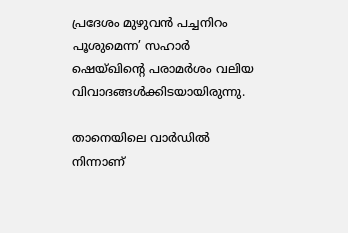പ്രദേശം മുഴുവന്‍ പച്ചനിറം പൂശുമെന്ന’ സഹാര്‍ ഷെയ്ഖിന്റെ പരാമര്‍ശം വലിയ വിവാദങ്ങള്‍ക്കിടയായിരുന്നു.

താനെയിലെ വാര്‍ഡില്‍ നിന്നാണ്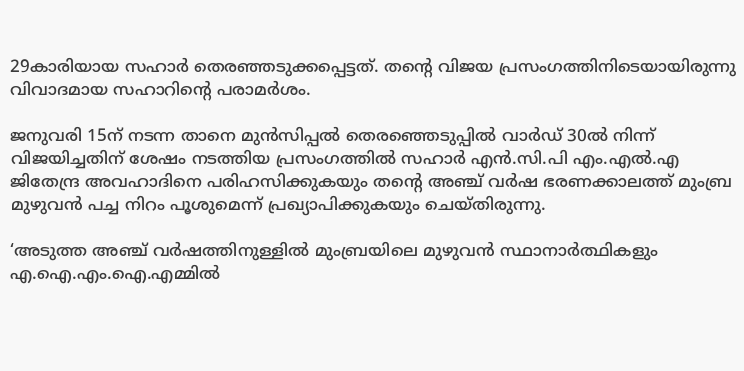29കാരിയായ സഹാര്‍ തെരഞ്ഞടുക്കപ്പെട്ടത്. തന്റെ വിജയ പ്രസംഗത്തിനിടെയായിരുന്നു വിവാദമായ സഹാറിന്റെ പരാമര്‍ശം.

ജനുവരി 15ന് നടന്ന താനെ മുന്‍സിപ്പല്‍ തെരഞ്ഞെടുപ്പില്‍ വാര്‍ഡ് 30ല്‍ നിന്ന് വിജയിച്ചതിന് ശേഷം നടത്തിയ പ്രസംഗത്തില്‍ സഹാര്‍ എന്‍.സി.പി എം.എല്‍.എ ജിതേന്ദ്ര അവഹാദിനെ പരിഹസിക്കുകയും തന്റെ അഞ്ച് വര്‍ഷ ഭരണക്കാലത്ത് മുംബ്ര മുഴുവന്‍ പച്ച നിറം പൂശുമെന്ന് പ്രഖ്യാപിക്കുകയും ചെയ്തിരുന്നു.

‘അടുത്ത അഞ്ച് വര്‍ഷത്തിനുള്ളില്‍ മുംബ്രയിലെ മുഴുവന്‍ സ്ഥാനാര്‍ത്ഥികളും എ.ഐ.എം.ഐ.എമ്മില്‍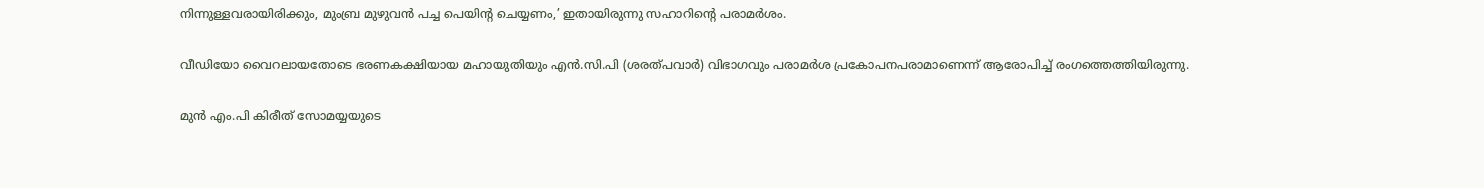നിന്നുള്ളവരായിരിക്കും, മുംബ്ര മുഴുവന്‍ പച്ച പെയിന്റ ചെയ്യണം,’ ഇതായിരുന്നു സഹാറിന്റെ പരാമര്‍ശം.

വീഡിയോ വൈറലായതോടെ ഭരണകക്ഷിയായ മഹായുതിയും എന്‍.സി.പി (ശരത്പവാര്‍) വിഭാഗവും പരാമര്‍ശ പ്രകോപനപരാമാണെന്ന് ആരോപിച്ച് രംഗത്തെത്തിയിരുന്നു.

മുന്‍ എം.പി കിരീത് സോമയ്യയുടെ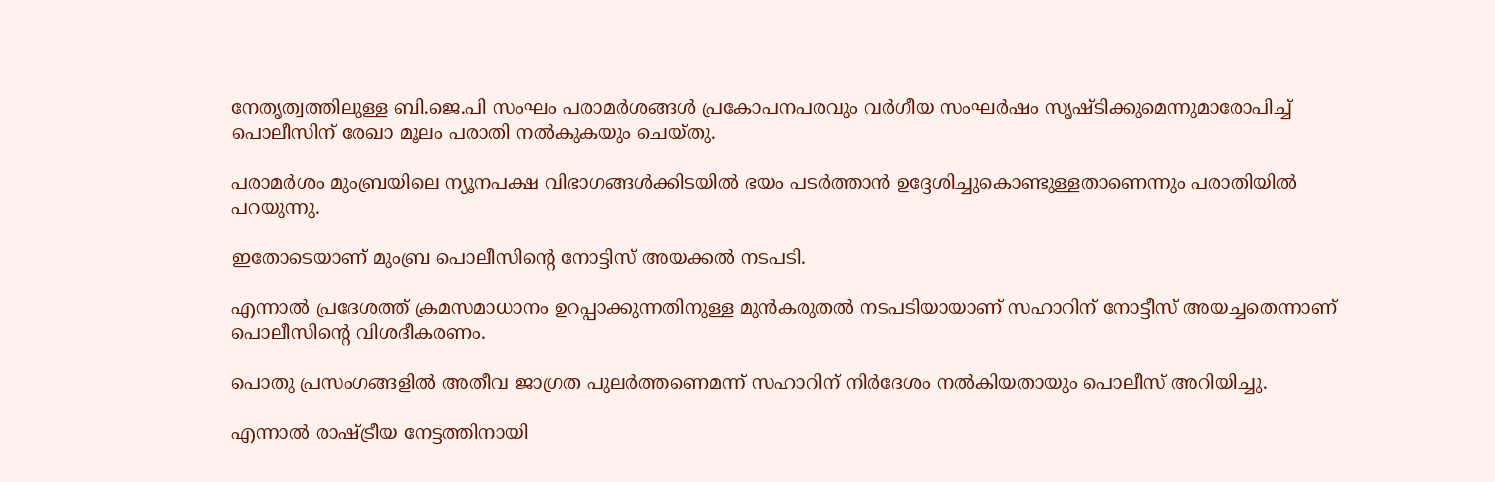നേതൃത്വത്തിലുള്ള ബി.ജെ.പി സംഘം പരാമര്‍ശങ്ങള്‍ പ്രകോപനപരവും വര്‍ഗീയ സംഘര്‍ഷം സൃഷ്ടിക്കുമെന്നുമാരോപിച്ച് പൊലീസിന് രേഖാ മൂലം പരാതി നല്‍കുകയും ചെയ്തു.

പരാമര്‍ശം മുംബ്രയിലെ ന്യൂനപക്ഷ വിഭാഗങ്ങള്‍ക്കിടയില്‍ ഭയം പടര്‍ത്താന്‍ ഉദ്ദേശിച്ചുകൊണ്ടുള്ളതാണെന്നും പരാതിയില്‍ പറയുന്നു.

ഇതോടെയാണ് മുംബ്ര പൊലീസിന്റെ നോട്ടിസ് അയക്കല്‍ നടപടി.

എന്നാല്‍ പ്രദേശത്ത് ക്രമസമാധാനം ഉറപ്പാക്കുന്നതിനുള്ള മുന്‍കരുതല്‍ നടപടിയായാണ് സഹാറിന് നോട്ടീസ് അയച്ചതെന്നാണ് പൊലീസിന്റെ വിശദീകരണം.

പൊതു പ്രസംഗങ്ങളില്‍ അതീവ ജാഗ്രത പുലര്‍ത്തണെമന്ന് സഹാറിന് നിര്‍ദേശം നല്‍കിയതായും പൊലീസ് അറിയിച്ചു.

എന്നാല്‍ രാഷ്ട്രീയ നേട്ടത്തിനായി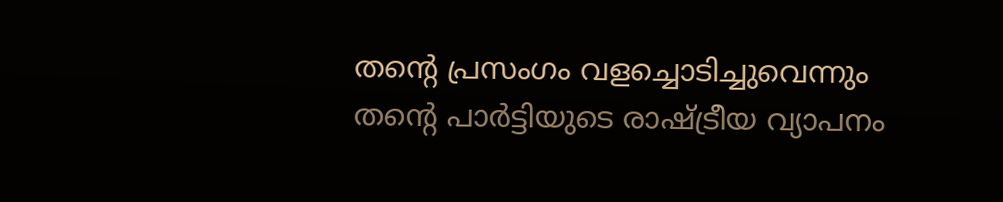തന്റെ പ്രസംഗം വളച്ചൊടിച്ചുവെന്നും തന്റെ പാര്‍ട്ടിയുടെ രാഷ്ട്രീയ വ്യാപനം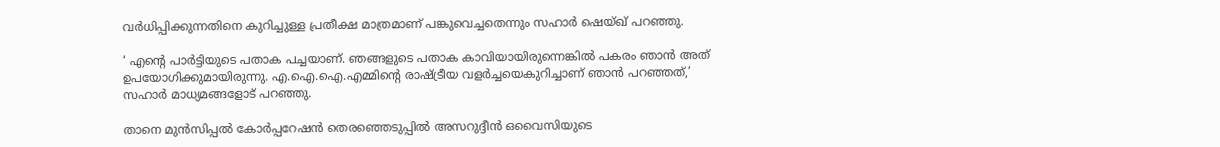വര്‍ധിപ്പിക്കുന്നതിനെ കുറിച്ചുള്ള പ്രതീക്ഷ മാത്രമാണ് പങ്കുവെച്ചതെന്നും സഹാര്‍ ഷെയ്ഖ് പറഞ്ഞു.

‘ എന്റെ പാര്‍ട്ടിയുടെ പതാക പച്ചയാണ്. ഞങ്ങളുടെ പതാക കാവിയായിരുന്നെങ്കില്‍ പകരം ഞാന്‍ അത് ഉപയോഗിക്കുമായിരുന്നു. എ.ഐ.ഐ.എമ്മിന്റെ രാഷ്ട്രീയ വളര്‍ച്ചയെകുറിച്ചാണ് ഞാന്‍ പറഞ്ഞത്,’ സഹാര്‍ മാധ്യമങ്ങളോട് പറഞ്ഞു.

താനെ മുന്‍സിപ്പല്‍ കോര്‍പ്പറേഷന്‍ തെരഞ്ഞെടുപ്പില്‍ അസറുദ്ദീന്‍ ഒവൈസിയുടെ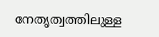നേതൃത്വത്തിലുള്ള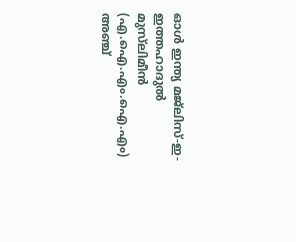ഓള്‍ ഇന്ത്യ മജ്‌ലിസ്-ഇ-ഇത്തഹാദുല്‍ മുസ്‌ലിമീന്‍ (എ.ഐ.എം.ഐ.എം) അഞ്ച്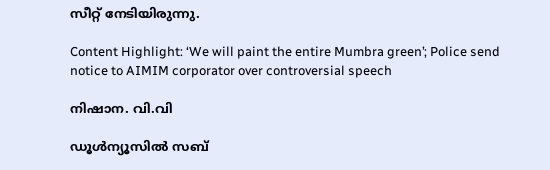സീറ്റ് നേടിയിരുന്നു.

Content Highlight: ‘We will paint the entire Mumbra green’; Police send notice to AIMIM corporator over controversial speech

നിഷാന. വി.വി

ഡൂള്‍ന്യൂസില്‍ സബ്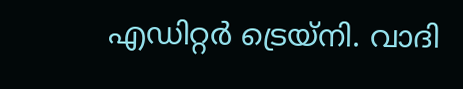എഡിറ്റര്‍ ട്രെയ്‌നി. വാദി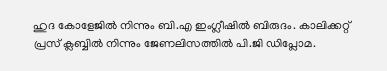ഹുദ കോളേജില്‍ നിന്നും ബി.എ ഇംഗ്ലീഷില്‍ ബിരുദം. കാലിക്കറ്റ് പ്രസ് ക്ലബ്ബില്‍ നിന്നും ജേണലിസത്തില്‍ പി.ജി ഡിപ്ലോമ.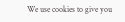We use cookies to give you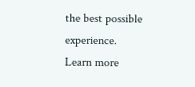the best possible experience. Learn more